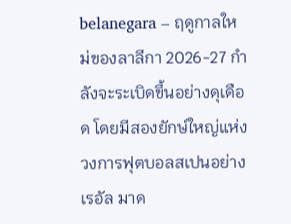belanegara – ฤดูกาลใหม่ของลาลีกา 2026-27 กำลังจะระเบิดขึ้นอย่างดุเดือด โดยมีสองยักษ์ใหญ่แห่งวงการฟุตบอลสเปนอย่าง เรอัล มาด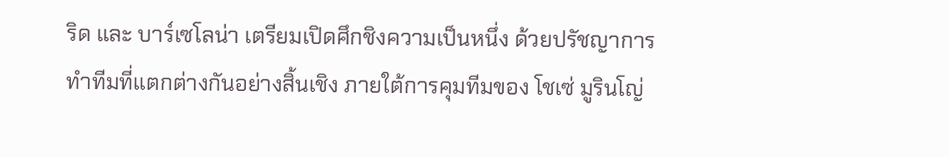ริด และ บาร์เซโลน่า เตรียมเปิดศึกชิงความเป็นหนึ่ง ด้วยปรัชญาการทำทีมที่แตกต่างกันอย่างสิ้นเชิง ภายใต้การคุมทีมของ โชเซ่ มูรินโญ่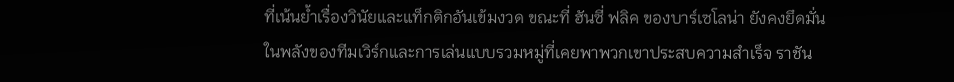ที่เน้นย้ำเรื่องวินัยและแท็กติกอันเข้มงวด ขณะที่ ฮันซี่ ฟลิค ของบาร์เซโลน่า ยังคงยึดมั่นในพลังของทีมเวิร์กและการเล่นแบบรวมหมู่ที่เคยพาพวกเขาประสบความสำเร็จ ราชัน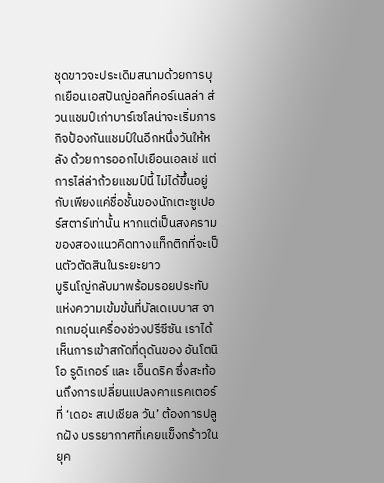ชุดขาวจะประเดิมสนามด้วยการบุกเยือนเอสปันญ่อลที่คอร์เนลล่า ส่วนแชมป์เก่าบาร์เซโลน่าจะเริ่มภารกิจป้องกันแชมป์ในอีกหนึ่งวันให้หลัง ด้วยการออกไปเยือนเอลเช่ แต่การไล่ล่าถ้วยแชมป์นี้ ไม่ได้ขึ้นอยู่กับเพียงแค่ชื่อชั้นของนักเตะซูเปอร์สตาร์เท่านั้น หากแต่เป็นสงครามของสองแนวคิดทางแท็กติกที่จะเป็นตัวตัดสินในระยะยาว
มูรินโญ่กลับมาพร้อมรอยประทับแห่งความเข้มข้นที่บัลเดเบบาส จากเกมอุ่นเครื่องช่วงปรีซีซัน เราได้เห็นการเข้าสกัดที่ดุดันของ อันโตนิโอ รูดิเกอร์ และ เอ็นดริค ซึ่งสะท้อนถึงการเปลี่ยนแปลงคาแรคเตอร์ที่ ‘เดอะ สเปเชียล วัน’ ต้องการปลูกฝัง บรรยากาศที่เคยแข็งกร้าวในยุค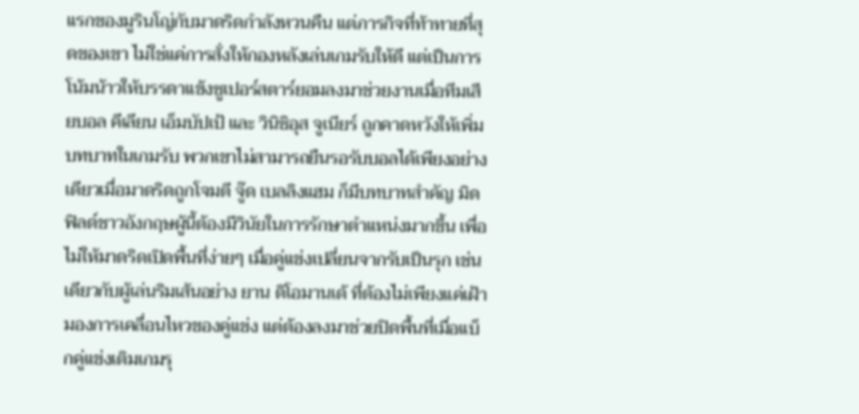แรกของมูรินโญ่กับมาดริดกำลังหวนคืน แต่ภารกิจที่ท้าทายที่สุดของเขา ไม่ใช่แค่การสั่งให้กองหลังเล่นเกมรับให้ดี แต่เป็นการโน้มน้าวให้บรรดาแข้งซูเปอร์สตาร์ยอมลงมาช่วยงานเมื่อทีมเสียบอล คีเลียน เอ็มบัปเป้ และ วินิซิอุส จูเนียร์ ถูกคาดหวังให้เพิ่มบทบาทในเกมรับ พวกเขาไม่สามารถยืนรอรับบอลได้เพียงอย่างเดียวเมื่อมาดริดถูกโจมตี จู๊ด เบลลิงแฮม ก็มีบทบาทสำคัญ มิดฟิลด์ชาวอังกฤษผู้นี้ต้องมีวินัยในการรักษาตำแหน่งมากขึ้น เพื่อไม่ให้มาดริดเปิดพื้นที่ง่ายๆ เมื่อคู่แข่งเปลี่ยนจากรับเป็นรุก เช่นเดียวกับผู้เล่นริมเส้นอย่าง ยาน ดิโอมานเด้ ที่ต้องไม่เพียงแค่เฝ้ามองการเคลื่อนไหวของคู่แข่ง แต่ต้องลงมาช่วยปิดพื้นที่เมื่อแบ็กคู่แข่งเติมเกมรุ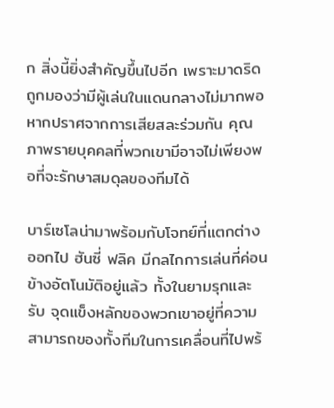ก สิ่งนี้ยิ่งสำคัญขึ้นไปอีก เพราะมาดริดถูกมองว่ามีผู้เล่นในแดนกลางไม่มากพอ หากปราศจากการเสียสละร่วมกัน คุณภาพรายบุคคลที่พวกเขามีอาจไม่เพียงพอที่จะรักษาสมดุลของทีมได้

บาร์เซโลน่ามาพร้อมกับโจทย์ที่แตกต่างออกไป ฮันซี่ ฟลิค มีกลไกการเล่นที่ค่อนข้างอัตโนมัติอยู่แล้ว ทั้งในยามรุกและรับ จุดแข็งหลักของพวกเขาอยู่ที่ความสามารถของทั้งทีมในการเคลื่อนที่ไปพร้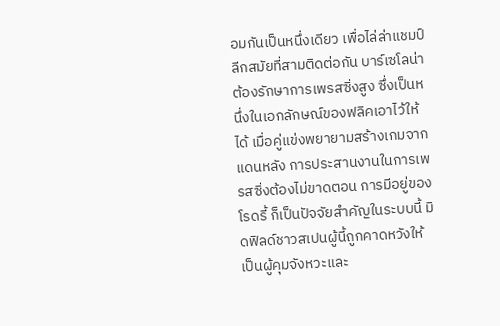อมกันเป็นหนึ่งเดียว เพื่อไล่ล่าแชมป์ลีกสมัยที่สามติดต่อกัน บาร์เซโลน่าต้องรักษาการเพรสซิ่งสูง ซึ่งเป็นหนึ่งในเอกลักษณ์ของฟลิคเอาไว้ให้ได้ เมื่อคู่แข่งพยายามสร้างเกมจากแดนหลัง การประสานงานในการเพรสซิ่งต้องไม่ขาดตอน การมีอยู่ของ โรดรี้ ก็เป็นปัจจัยสำคัญในระบบนี้ มิดฟิลด์ชาวสเปนผู้นี้ถูกคาดหวังให้เป็นผู้คุมจังหวะและ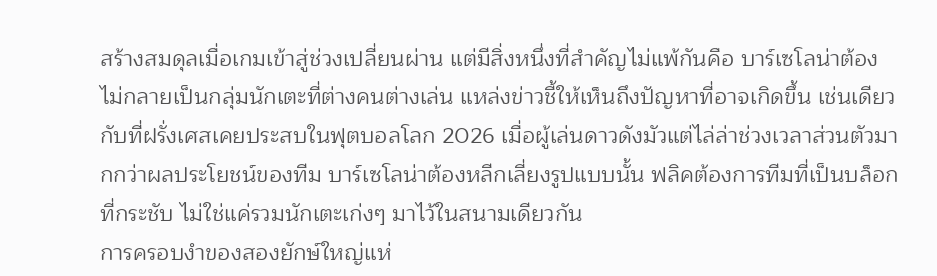สร้างสมดุลเมื่อเกมเข้าสู่ช่วงเปลี่ยนผ่าน แต่มีสิ่งหนึ่งที่สำคัญไม่แพ้กันคือ บาร์เซโลน่าต้องไม่กลายเป็นกลุ่มนักเตะที่ต่างคนต่างเล่น แหล่งข่าวชี้ให้เห็นถึงปัญหาที่อาจเกิดขึ้น เช่นเดียวกับที่ฝรั่งเศสเคยประสบในฟุตบอลโลก 2026 เมื่อผู้เล่นดาวดังมัวแต่ไล่ล่าช่วงเวลาส่วนตัวมากกว่าผลประโยชน์ของทีม บาร์เซโลน่าต้องหลีกเลี่ยงรูปแบบนั้น ฟลิคต้องการทีมที่เป็นบล็อกที่กระชับ ไม่ใช่แค่รวมนักเตะเก่งๆ มาไว้ในสนามเดียวกัน
การครอบงำของสองยักษ์ใหญ่แห่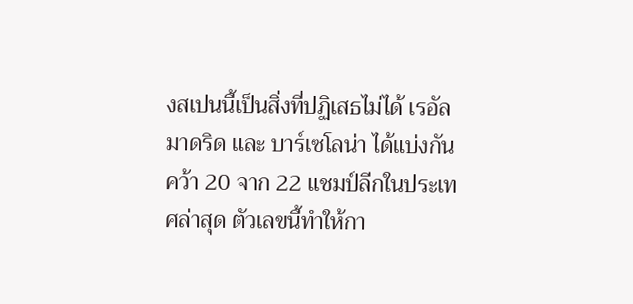งสเปนนี้เป็นสิ่งที่ปฏิเสธไม่ได้ เรอัล มาดริด และ บาร์เซโลน่า ได้แบ่งกันคว้า 20 จาก 22 แชมป์ลีกในประเทศล่าสุด ตัวเลขนี้ทำให้กา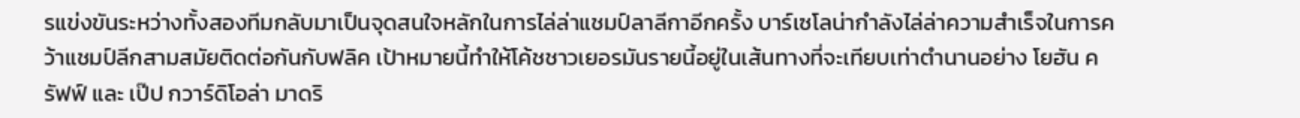รแข่งขันระหว่างทั้งสองทีมกลับมาเป็นจุดสนใจหลักในการไล่ล่าแชมป์ลาลีกาอีกครั้ง บาร์เซโลน่ากำลังไล่ล่าความสำเร็จในการคว้าแชมป์ลีกสามสมัยติดต่อกันกับฟลิค เป้าหมายนี้ทำให้โค้ชชาวเยอรมันรายนี้อยู่ในเส้นทางที่จะเทียบเท่าตำนานอย่าง โยฮัน ครัฟฟ์ และ เป๊ป กวาร์ดิโอล่า มาดริ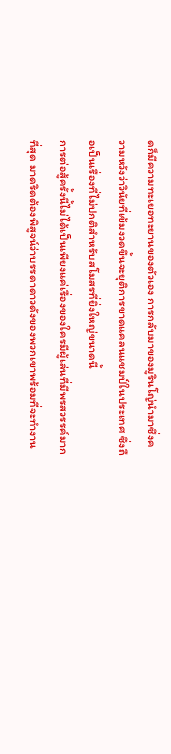ดก็มีความทะเยอทะยานของตัวเอง การกลับมาของมูรินโญ่นำมาซึ่งความหวังว่าวินัยที่เข้มงวดขึ้นจะยุติการขาดแคลนแชมป์ในประเทศ ซึ่งถือเป็นเรื่องที่ไม่ปกติสำหรับสโมสรที่ยิ่งใหญ่ขนาดนี้
การต่อสู้ครั้งนี้ไม่ได้เป็นเพียงแค่เรื่องของใครมีผู้เล่นที่มีพรสวรรค์มากที่สุด มาดริดต้องพิสูจน์ว่าบรรดาดาวดังของพวกเขาพร้อมที่จะทำงาน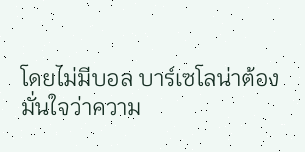โดยไม่มีบอล บาร์เซโลน่าต้องมั่นใจว่าความ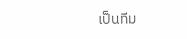เป็นทีม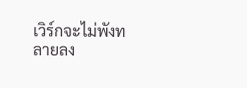เวิร์กจะไม่พังทลายลง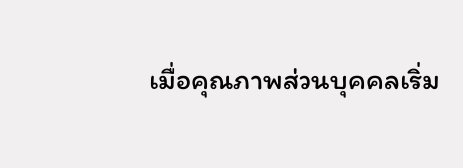เมื่อคุณภาพส่วนบุคคลเริ่ม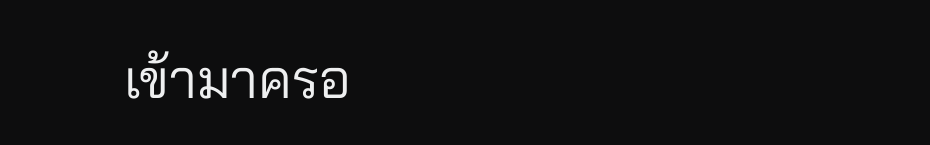เข้ามาครอ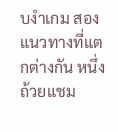บงำเกม สองแนวทางที่แตกต่างกัน หนึ่งถ้วยแชม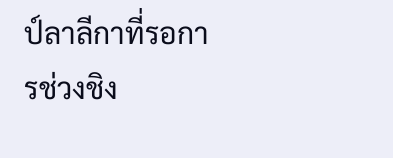ป์ลาลีกาที่รอการช่วงชิง